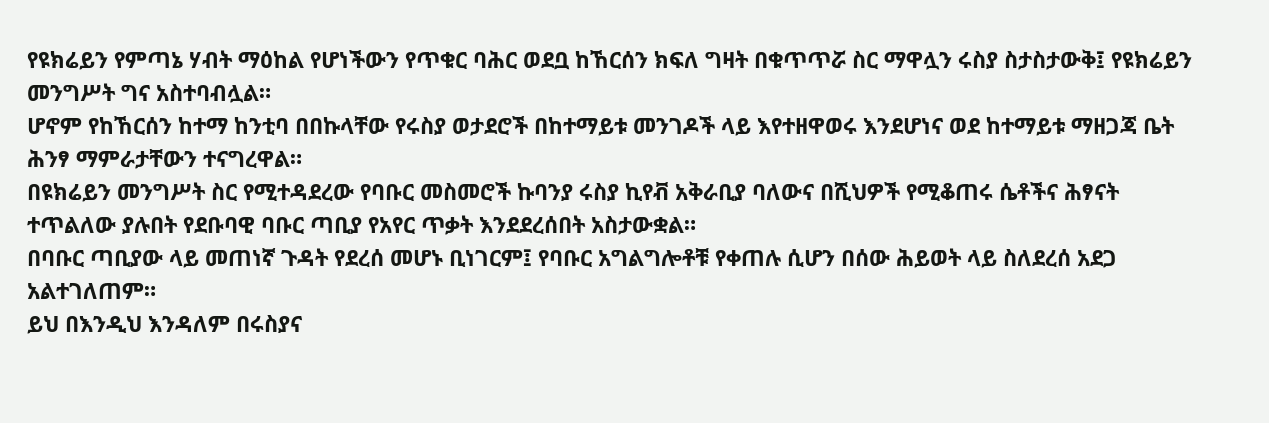የዩክሬይን የምጣኔ ሃብት ማዕከል የሆነችውን የጥቁር ባሕር ወደቧ ከኸርሰን ክፍለ ግዛት በቁጥጥሯ ስር ማዋሏን ሩስያ ስታስታውቅ፤ የዩክሬይን መንግሥት ግና አስተባብሏል።
ሆኖም የከኸርሰን ከተማ ከንቲባ በበኩላቸው የሩስያ ወታደሮች በከተማይቱ መንገዶች ላይ እየተዘዋወሩ እንደሆነና ወደ ከተማይቱ ማዘጋጃ ቤት ሕንፃ ማምራታቸውን ተናግረዋል።
በዩክሬይን መንግሥት ስር የሚተዳደረው የባቡር መስመሮች ኩባንያ ሩስያ ኪየቭ አቅራቢያ ባለውና በሺህዎች የሚቆጠሩ ሴቶችና ሕፃናት ተጥልለው ያሉበት የደቡባዊ ባቡር ጣቢያ የአየር ጥቃት እንደደረሰበት አስታውቋል።
በባቡር ጣቢያው ላይ መጠነኛ ጉዳት የደረሰ መሆኑ ቢነገርም፤ የባቡር አግልግሎቶቹ የቀጠሉ ሲሆን በሰው ሕይወት ላይ ስለደረሰ አደጋ አልተገለጠም።
ይህ በእንዲህ እንዳለም በሩስያና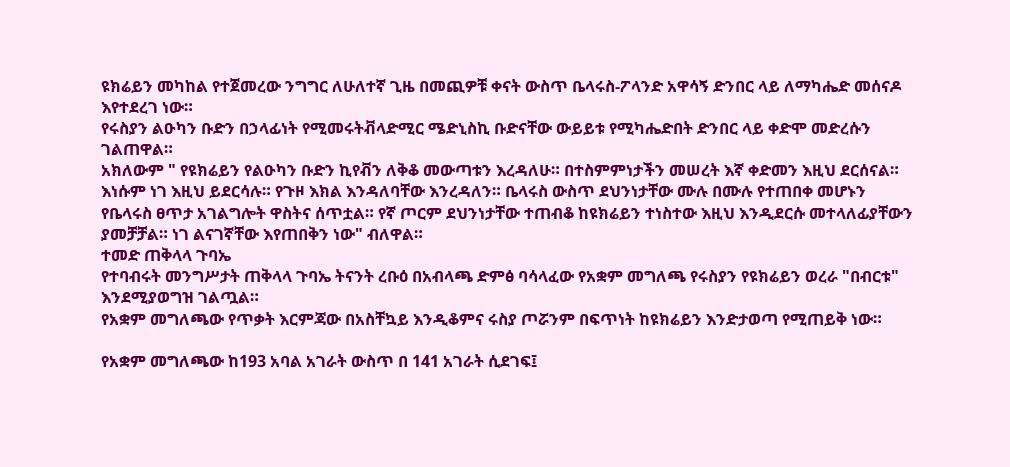ዩክሬይን መካከል የተጀመረው ንግግር ለሁለተኛ ጊዜ በመጪዎቹ ቀናት ውስጥ ቤላሩስ-ፖላንድ አዋሳኝ ድንበር ላይ ለማካሔድ መሰናዶ እየተደረገ ነው።
የሩስያን ልዑካን ቡድን በኃላፊነት የሚመሩትቭላድሚር ሜድኒስኪ ቡድናቸው ውይይቱ የሚካሔድበት ድንበር ላይ ቀድሞ መድረሱን ገልጠዋል።
አክለውም " የዩክሬይን የልዑካን ቡድን ኪየቭን ለቅቆ መውጣቱን እረዳለሁ። በተስምምነታችን መሠረት እኛ ቀድመን እዚህ ደርሰናል። እነሱም ነገ እዚህ ይደርሳሉ። የጉዞ እክል እንዳለባቸው እንረዳለን። ቤላሩስ ውስጥ ደህንነታቸው ሙሉ በሙሉ የተጠበቀ መሆኑን የቤላሩስ ፀጥታ አገልግሎት ዋስትና ሰጥቷል። የኛ ጦርም ደህንነታቸው ተጠብቆ ከዩክሬይን ተነስተው እዚህ እንዲደርሱ መተላለፊያቸውን ያመቻቻል። ነገ ልናገኛቸው እየጠበቅን ነው" ብለዋል።
ተመድ ጠቅላላ ጉባኤ
የተባብሩት መንግሥታት ጠቅላላ ጉባኤ ትናንት ረቡዕ በአብላጫ ድምፅ ባሳላፈው የአቋም መግለጫ የሩስያን የዩክሬይን ወረራ "በብርቱ" እንደሚያወግዝ ገልጧል።
የአቋም መግለጫው የጥቃት እርምጃው በአስቸኳይ እንዲቆምና ሩስያ ጦሯንም በፍጥነት ከዩክሬይን እንድታወጣ የሚጠይቅ ነው።

የአቋም መግለጫው ከ193 አባል አገራት ውስጥ በ 141 አገራት ሲደገፍ፤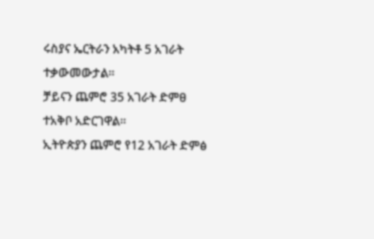ሩስያና ኤርትራን አካትቶ 5 አገራት ተቃውመውታል።
ቻይናን ጨምሮ 35 አገራት ድምፀ ተአቅቦ አድርገዋል።
ኢትዮጵያን ጨምሮ የ12 አገራት ድምፅ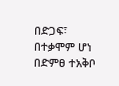በድጋፍ፣ በተቃሞም ሆነ በድምፀ ተአቅቦ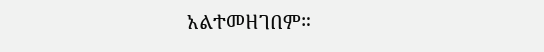አልተመዘገበም።